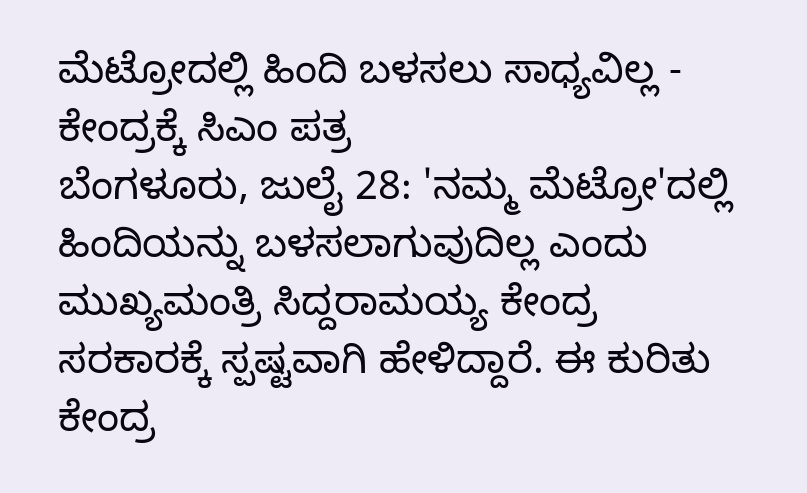ಮೆಟ್ರೋದಲ್ಲಿ ಹಿಂದಿ ಬಳಸಲು ಸಾಧ್ಯವಿಲ್ಲ - ಕೇಂದ್ರಕ್ಕೆ ಸಿಎಂ ಪತ್ರ
ಬೆಂಗಳೂರು, ಜುಲೈ 28: 'ನಮ್ಮ ಮೆಟ್ರೋ'ದಲ್ಲಿ ಹಿಂದಿಯನ್ನು ಬಳಸಲಾಗುವುದಿಲ್ಲ ಎಂದು ಮುಖ್ಯಮಂತ್ರಿ ಸಿದ್ದರಾಮಯ್ಯ ಕೇಂದ್ರ ಸರಕಾರಕ್ಕೆ ಸ್ಪಷ್ಟವಾಗಿ ಹೇಳಿದ್ದಾರೆ. ಈ ಕುರಿತು ಕೇಂದ್ರ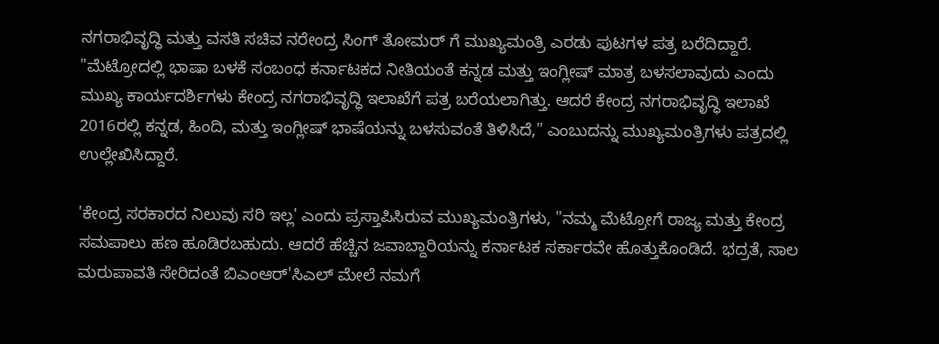ನಗರಾಭಿವೃದ್ಧಿ ಮತ್ತು ವಸತಿ ಸಚಿವ ನರೇಂದ್ರ ಸಿಂಗ್ ತೋಮರ್ ಗೆ ಮುಖ್ಯಮಂತ್ರಿ ಎರಡು ಪುಟಗಳ ಪತ್ರ ಬರೆದಿದ್ದಾರೆ.
"ಮೆಟ್ರೋದಲ್ಲಿ ಭಾಷಾ ಬಳಕೆ ಸಂಬಂಧ ಕರ್ನಾಟಕದ ನೀತಿಯಂತೆ ಕನ್ನಡ ಮತ್ತು ಇಂಗ್ಲೀಷ್ ಮಾತ್ರ ಬಳಸಲಾವುದು ಎಂದು ಮುಖ್ಯ ಕಾರ್ಯದರ್ಶಿಗಳು ಕೇಂದ್ರ ನಗರಾಭಿವೃದ್ಧಿ ಇಲಾಖೆಗೆ ಪತ್ರ ಬರೆಯಲಾಗಿತ್ತು. ಆದರೆ ಕೇಂದ್ರ ನಗರಾಭಿವೃದ್ಧಿ ಇಲಾಖೆ 2016ರಲ್ಲಿ ಕನ್ನಡ, ಹಿಂದಿ, ಮತ್ತು ಇಂಗ್ಲೀಷ್ ಭಾಷೆಯನ್ನು ಬಳಸುವಂತೆ ತಿಳಿಸಿದೆ," ಎಂಬುದನ್ನು ಮುಖ್ಯಮಂತ್ರಿಗಳು ಪತ್ರದಲ್ಲಿ ಉಲ್ಲೇಖಿಸಿದ್ದಾರೆ.

'ಕೇಂದ್ರ ಸರಕಾರದ ನಿಲುವು ಸರಿ ಇಲ್ಲ' ಎಂದು ಪ್ರಸ್ತಾಪಿಸಿರುವ ಮುಖ್ಯಮಂತ್ರಿಗಳು, "ನಮ್ಮ ಮೆಟ್ರೋಗೆ ರಾಜ್ಯ ಮತ್ತು ಕೇಂದ್ರ ಸಮಪಾಲು ಹಣ ಹೂಡಿರಬಹುದು. ಆದರೆ ಹೆಚ್ಚಿನ ಜವಾಬ್ದಾರಿಯನ್ನು ಕರ್ನಾಟಕ ಸರ್ಕಾರವೇ ಹೊತ್ತುಕೊಂಡಿದೆ. ಭದ್ರತೆ, ಸಾಲ ಮರುಪಾವತಿ ಸೇರಿದಂತೆ ಬಿಎಂಆರ್'ಸಿಎಲ್ ಮೇಲೆ ನಮಗೆ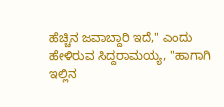ಹೆಚ್ಚಿನ ಜವಾಬ್ದಾರಿ ಇದೆ," ಎಂದು ಹೇಳಿರುವ ಸಿದ್ದರಾಮಯ್ಯ, "ಹಾಗಾಗಿ ಇಲ್ಲಿನ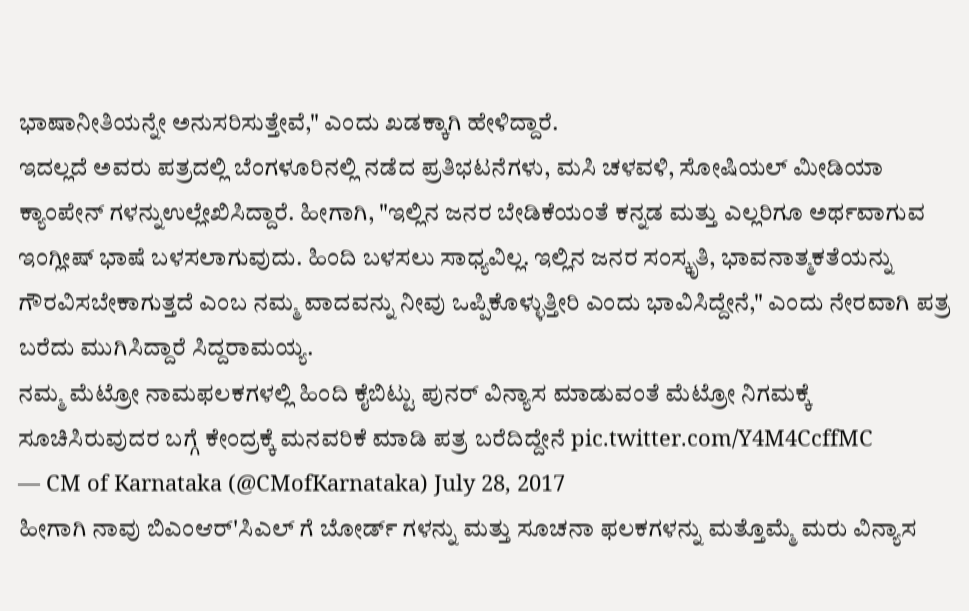ಭಾಷಾನೀತಿಯನ್ನೇ ಅನುಸರಿಸುತ್ತೇವೆ," ಎಂದು ಖಡಕ್ಕಾಗಿ ಹೇಳಿದ್ದಾರೆ.
ಇದಲ್ಲದೆ ಅವರು ಪತ್ರದಲ್ಲಿ ಬೆಂಗಳೂರಿನಲ್ಲಿ ನಡೆದ ಪ್ರತಿಭಟನೆಗಳು, ಮಸಿ ಚಳವಳಿ, ಸೋಷಿಯಲ್ ಮೀಡಿಯಾ ಕ್ಯಾಂಪೇನ್ ಗಳನ್ನುಉಲ್ಲೇಖಿಸಿದ್ದಾರೆ. ಹೀಗಾಗಿ, "ಇಲ್ಲಿನ ಜನರ ಬೇಡಿಕೆಯಂತೆ ಕನ್ನಡ ಮತ್ತು ಎಲ್ಲರಿಗೂ ಅರ್ಥವಾಗುವ ಇಂಗ್ಲೀಷ್ ಭಾಷೆ ಬಳಸಲಾಗುವುದು. ಹಿಂದಿ ಬಳಸಲು ಸಾಧ್ಯವಿಲ್ಲ. ಇಲ್ಲಿನ ಜನರ ಸಂಸ್ಕೃತಿ, ಭಾವನಾತ್ಮಕತೆಯನ್ನು ಗೌರವಿಸಬೇಕಾಗುತ್ತದೆ ಎಂಬ ನಮ್ಮ ವಾದವನ್ನು ನೀವು ಒಪ್ಪಿಕೊಳ್ಳುತ್ತೀರಿ ಎಂದು ಭಾವಿಸಿದ್ದೇನೆ," ಎಂದು ನೇರವಾಗಿ ಪತ್ರ ಬರೆದು ಮುಗಿಸಿದ್ದಾರೆ ಸಿದ್ದರಾಮಯ್ಯ.
ನಮ್ಮ ಮೆಟ್ರೋ ನಾಮಫಲಕಗಳಲ್ಲಿ ಹಿಂದಿ ಕೈಬಿಟ್ಟು ಪುನರ್ ವಿನ್ಯಾಸ ಮಾಡುವಂತೆ ಮೆಟ್ರೋ ನಿಗಮಕ್ಕೆ ಸೂಚಿಸಿರುವುದರ ಬಗ್ಗೆ ಕೇಂದ್ರಕ್ಕೆ ಮನವರಿಕೆ ಮಾಡಿ ಪತ್ರ ಬರೆದಿದ್ದೇನೆ pic.twitter.com/Y4M4CcffMC
— CM of Karnataka (@CMofKarnataka) July 28, 2017
ಹೀಗಾಗಿ ನಾವು ಬಿಎಂಆರ್'ಸಿಎಲ್ ಗೆ ಬೋರ್ಡ್ ಗಳನ್ನು ಮತ್ತು ಸೂಚನಾ ಫಲಕಗಳನ್ನು ಮತ್ತೊಮ್ಮೆ ಮರು ವಿನ್ಯಾಸ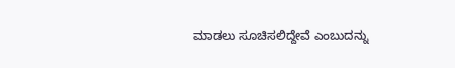ಮಾಡಲು ಸೂಚಿಸಲಿದ್ದೇವೆ ಎಂಬುದನ್ನು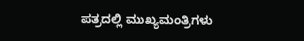ಪತ್ರದಲ್ಲಿ ಮುಖ್ಯಮಂತ್ರಿಗಳು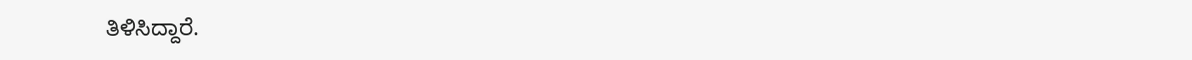ತಿಳಿಸಿದ್ದಾರೆ.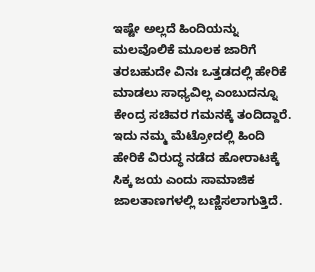ಇಷ್ಟೇ ಅಲ್ಲದೆ ಹಿಂದಿಯನ್ನು ಮಲವೊಲಿಕೆ ಮೂಲಕ ಜಾರಿಗೆ ತರಬಹುದೇ ವಿನಃ ಒತ್ತಡದಲ್ಲಿ ಹೇರಿಕೆ ಮಾಡಲು ಸಾಧ್ಯವಿಲ್ಲ ಎಂಬುದನ್ನೂ ಕೇಂದ್ರ ಸಚಿವರ ಗಮನಕ್ಕೆ ತಂದಿದ್ದಾರೆ.
ಇದು ನಮ್ಮ ಮೆಟ್ರೋದಲ್ಲಿ ಹಿಂದಿ ಹೇರಿಕೆ ವಿರುದ್ಧ ನಡೆದ ಹೋರಾಟಕ್ಕೆ ಸಿಕ್ಕ ಜಯ ಎಂದು ಸಾಮಾಜಿಕ ಜಾಲತಾಣಗಳಲ್ಲಿ ಬಣ್ಣಿಸಲಾಗುತ್ತಿದೆ.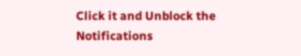Click it and Unblock the Notifications